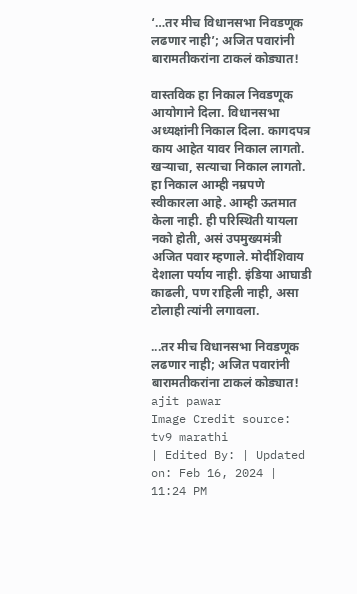‘…तर मीच विधानसभा निवडणूक लढणार नाही’; अजित पवारांनी बारामतीकरांना टाकलं कोड्यात!

वास्तविक हा निकाल निवडणूक आयोगाने दिला. विधानसभा अध्यक्षांनी निकाल दिला. कागदपत्र काय आहेत यावर निकाल लागतो. खऱ्याचा, सत्याचा निकाल लागतो. हा निकाल आम्ही नम्रपणे स्वीकारला आहे. आम्ही ऊतमात केला नाही. ही परिस्थिती यायला नको होती, असं उपमुख्यमंत्री अजित पवार म्हणाले. मोदींशिवाय देशाला पर्याय नाही. इंडिया आघाडी काढली, पण राहिली नाही, असा टोलाही त्यांनी लगावला.

...तर मीच विधानसभा निवडणूक लढणार नाही; अजित पवारांनी बारामतीकरांना टाकलं कोड्यात!
ajit pawar
Image Credit source: tv9 marathi
| Edited By: | Updated on: Feb 16, 2024 | 11:24 PM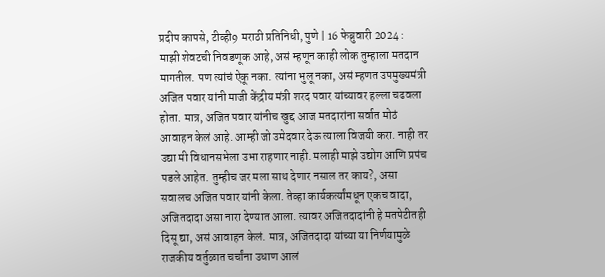प्रदीप कापसे, टीव्ही9 मराठी प्रतिनिधी, पुणे | 16 फेब्रुवारी 2024 : माझी शेवटची निवडणूक आहे, असं म्हणून काही लोक तुम्हाला मतदान मागतील. पण त्यांचं ऐकू नका. त्यांना भुलू नका, असं म्हणत उपमुख्यमंत्री अजित पवार यांनी माजी केंद्रीय मंत्री शरद पवार यांच्यावर हल्ला चढवला होता. मात्र, अजित पवार यांनीच खुद्द आज मतदारांना सर्वात मोठं आवाहन केलं आहे. आम्ही जो उमेदवार देऊ त्याला विजयी करा. नाही तर उद्या मी विधानसभेला उभा राहणार नाही. मलाही माझे उद्योग आणि प्रपंच पडले आहेत. तुम्हीच जर मला साथ देणार नसाल तर काय?, असा सवालच अजित पवार यांनी केला. तेव्हा कार्यकर्त्यांमधून एकच वादा, अजितदादा असा नारा देण्यात आला. त्यावर अजितदादांनी हे मतपेटीतही दिसू द्या, असं आवाहन केलं. मात्र, अजितदादा यांच्या या निर्णयामुळे राजकीय वर्तुळात चर्चांना उधाण आलं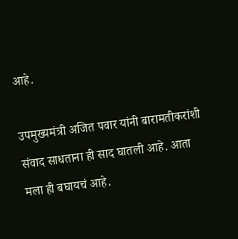आहे.

उपमुख्यमंत्री अजित पवार यांनी बारामतीकरांशी संवाद साधताना ही साद घातली आहे. आता मला ही बघायचं आहे.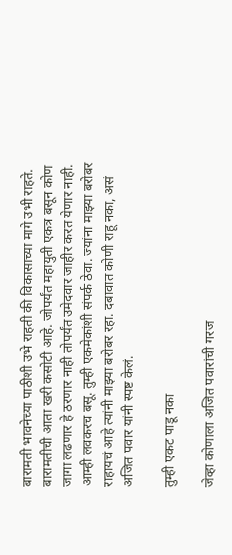बारामती भावनेच्या पाठीशी उभे राहती की विकासाच्या मागे उभी राहते. बारामतीची आता खरी कसोटी आहे. जोपर्यंत महायुती एकत्र बसून कोण जागा लढणार हे ठरणार नाही तोपर्यंत उमेदवार जाहीर करत येणार नाही. आम्ही लवकरच बसू. तुम्ही एकमेकांशी संपर्क ठेवा. ज्यांना माझ्या बरोबर राहायचं आहे त्यांनी माझ्या बरोबर रहा. दबावात कोणी राहू नका, असं अजित पवार यांनी स्पष्ट केलं.

तुम्ही एकट पाडू नका

जेव्हा कोणाला अजित पवारांची गरज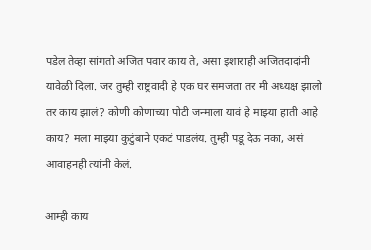पडेल तेव्हा सांगतो अजित पवार काय ते, असा इशाराही अजितदादांनी यावेळी दिला. जर तुम्ही राष्ट्रवादी हे एक घर समजता तर मी अध्यक्ष झालो तर काय झालं? कोणी कोणाच्या पोटी जन्माला यावं हे माझ्या हाती आहे काय? मला माझ्या कुटुंबाने एकटं पाडलंय. तुम्ही पडू देऊ नका, असं आवाहनही त्यांनी केलं.

आम्ही काय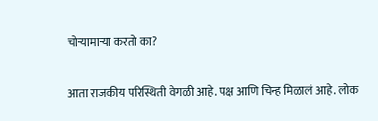चोऱ्यामाऱ्या करतो का?

आता राजकीय परिस्थिती वेगळी आहे. पक्ष आणि चिन्ह मिळालं आहे. लोक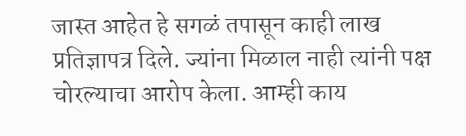जास्त आहेत हे सगळं तपासून काही लाख प्रतिज्ञापत्र दिले. ज्यांना मिळाल नाही त्यांनी पक्ष चोरल्याचा आरोप केला. आम्ही काय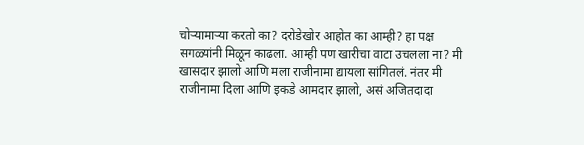चोऱ्यामाऱ्या करतो का? दरोडेखोर आहोत का आम्ही? हा पक्ष सगळ्यांनी मिळून काढला. आम्ही पण खारीचा वाटा उचलला ना? मी खासदार झालो आणि मला राजीनामा द्यायला सांगितलं. नंतर मी राजीनामा दिला आणि इकडे आमदार झालो, असं अजितदादा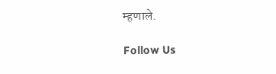म्हणाले.

Follow Us